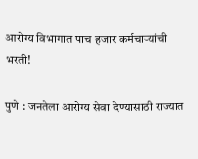आरोग्य विभागात पाच हजार कर्मचाऱ्यांची भरती!

पुणे : जनतेला आरोग्य सेवा देण्यासाठी राज्यात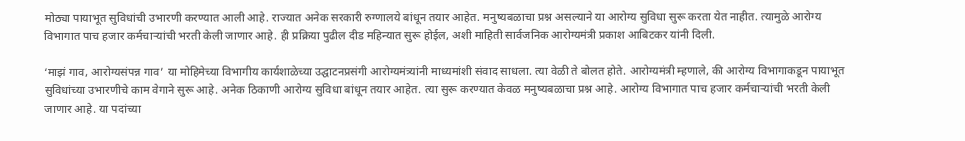मोठ्या पायाभूत सुविधांची उभारणी करण्यात आली आहे. राज्यात अनेक सरकारी रुग्णालये बांधून तयार आहेत. मनुष्यबळाचा प्रश्न असल्याने या आरोग्य सुविधा सुरू करता येत नाहीत. त्यामुळे आरोग्य विभागात पाच हजार कर्मचाऱ्यांची भरती केली जाणार आहे. ही प्रक्रिया पुढील दीड महिन्यात सुरू होईल, अशी माहिती सार्वजनिक आरोग्यमंत्री प्रकाश आबिटकर यांनी दिली.

‘माझं गाव, आरोग्यसंपन्न गाव’ या मोहिमेच्या विभागीय कार्यशाळेच्या उद्घाटनप्रसंगी आरोग्यमंत्र्यांनी माध्यमांशी संवाद साधला. त्या वेळी ते बोलत होते. आरोग्यमंत्री म्हणाले, की आरोग्य विभागाकडून पायाभूत सुविधांच्या उभारणीचे काम वेगाने सुरू आहे. अनेक ठिकाणी आरोग्य सुविधा बांधून तयार आहेत. त्या सुरू करण्यात केवळ मनुष्यबळाचा प्रश्न आहे. आरोग्य विभागात पाच हजार कर्मचाऱ्यांची भरती केली जाणार आहे. या पदांच्या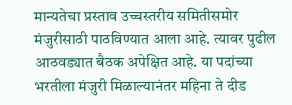मान्यतेचा प्रस्ताव उच्चस्तरीय समितीसमोर मंजुरीसाठी पाठविण्यात आला आहे. त्यावर पुढील आठवड्यात बैठक अपेक्षित आहे. या पदांच्या भरतीला मंजुरी मिळाल्यानंतर महिना ते दीड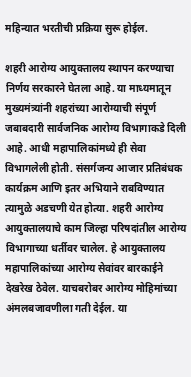महिन्यात भरतीची प्रक्रिया सुरू होईल.

शहरी आरोग्य आयुक्तालय स्थापन करण्याचा निर्णय सरकारने घेतला आहे. या माध्यमातून मुख्यमंत्र्यांनी शहरांच्या आरोग्याची संपूर्ण जबाबदारी सार्वजनिक आरोग्य विभागाकडे दिली आहे. आधी महापालिकांमध्ये ही सेवा विभागलेली होती. संसर्गजन्य आजार प्रतिबंधक कार्यक्रम आणि इतर अभियाने राबविण्यात त्यामुळे अडचणी येत होत्या. शहरी आरोग्य आयुक्तालयाचे काम जिल्हा परिषदांतील आरोग्य विभागाच्या धर्तीवर चालेल. हे आयुक्तालय महापालिकांच्या आरोग्य सेवांवर बारकाईने देखरेख ठेवेल. याचबरोबर आरोग्य मोहिमांच्या अंमलबजावणीला गती देईल. या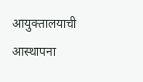आयुक्तालयाची आस्थापना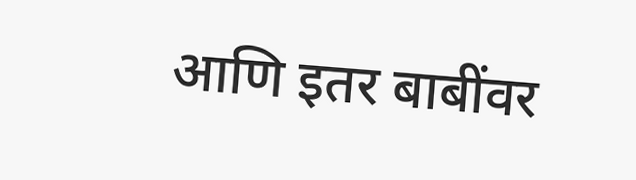आणि इतर बाबींवर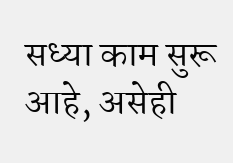सध्या काम सुरू आहे, असेही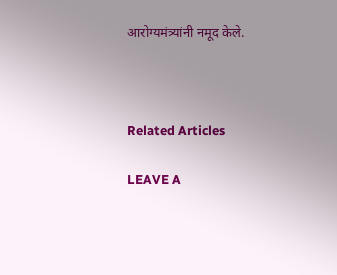आरोग्यमंत्र्यांनी नमूद केले.



Related Articles

LEAVE A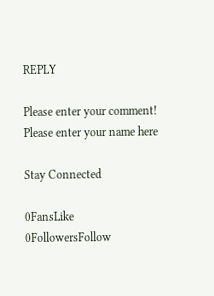REPLY

Please enter your comment!
Please enter your name here

Stay Connected

0FansLike
0FollowersFollow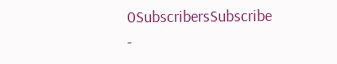0SubscribersSubscribe
-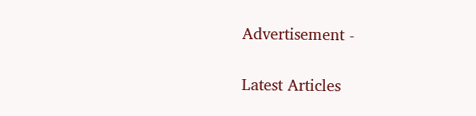Advertisement -

Latest Articles